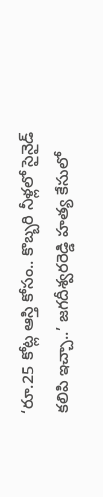‘రూ.25 కోట్ల ఆస్తి కోసం.. కొబ్బరి నీళ్లలో సైనైడ్‌ కలిపి ఇచ్చా..’ జగదీశ్వరరెడ్డి హత్య కేసులో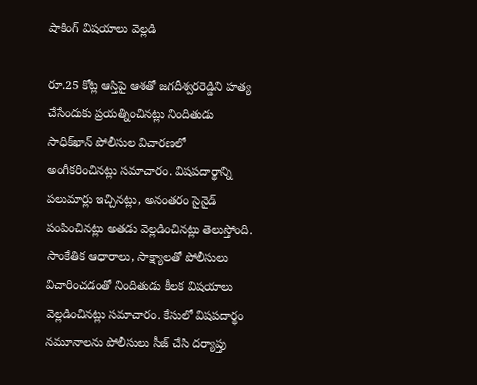షాకింగ్‌ విషయాలు వెల్లడి

రూ.25 కోట్ల ఆస్తిపై ఆశతో జగదీశ్వరరెడ్డిని హత్య చేసేందుకు ప్రయత్నించినట్లు నిందితుడు సాధిక్‌ఖాన్‌ పోలీసుల విచారణలో అంగీకరించినట్లు సమాచారం. విషపదార్థాన్ని పలుమార్లు ఇచ్చినట్లు, అనంతరం సైనైడ్‌ పంపించినట్లు అతడు వెల్లడించినట్లు తెలుస్తోంది. సాంకేతిక ఆధారాలు, సాక్ష్యాలతో పోలీసులు విచారించడంతో నిందితుడు కీలక విషయాలు వెల్లడించినట్లు సమాచారం. కేసులో విషపదార్థం నమూనాలను పోలీసులు సీజ్‌ చేసి దర్యాప్తు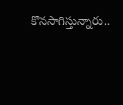కొనసాగిస్తున్నారు..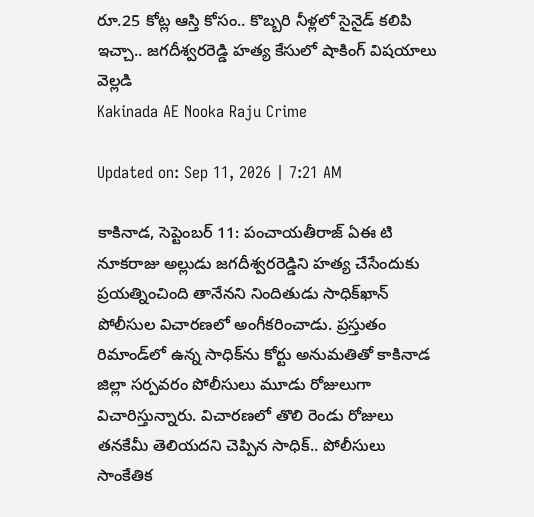రూ.25 కోట్ల ఆస్తి కోసం.. కొబ్బరి నీళ్లలో సైనైడ్‌ కలిపి ఇచ్చా.. జగదీశ్వరరెడ్డి హత్య కేసులో షాకింగ్‌ విషయాలు వెల్లడి
Kakinada AE Nooka Raju Crime

Updated on: Sep 11, 2026 | 7:21 AM

కాకినాడ, సెప్టెంబర్ 11: పంచాయతీరాజ్‌ ఏఈ టి నూకరాజు అల్లుడు జగదీశ్వరరెడ్డిని హత్య చేసేందుకు ప్రయత్నించింది తానేనని నిందితుడు సాధిక్‌ఖాన్‌ పోలీసుల విచారణలో అంగీకరించాడు. ప్రస్తుతం రిమాండ్‌లో ఉన్న సాధిక్‌ను కోర్టు అనుమతితో కాకినాడ జిల్లా సర్పవరం పోలీసులు మూడు రోజులుగా విచారిస్తున్నారు. విచారణలో తొలి రెండు రోజులు తనకేమీ తెలియదని చెప్పిన సాధిక్‌.. పోలీసులు సాంకేతిక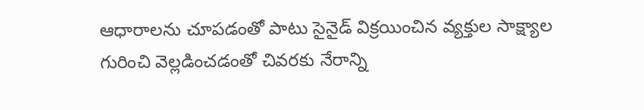ఆధారాలను చూపడంతో పాటు సైనైడ్‌ విక్రయించిన వ్యక్తుల సాక్ష్యాల గురించి వెల్లడించడంతో చివరకు నేరాన్ని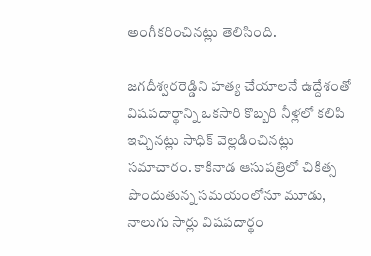అంగీకరించినట్లు తెలిసింది.

జగదీశ్వరరెడ్డిని హత్య చేయాలనే ఉద్దేశంతో విషపదార్థాన్ని ఒకసారి కొబ్బరి నీళ్లలో కలిపి ఇచ్చినట్లు సాధిక్‌ వెల్లడించినట్లు సమాచారం. కాకినాడ ఆసుపత్రిలో చికిత్స పొందుతున్న సమయంలోనూ మూడు, నాలుగు సార్లు విషపదార్థం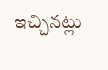ఇచ్చినట్లు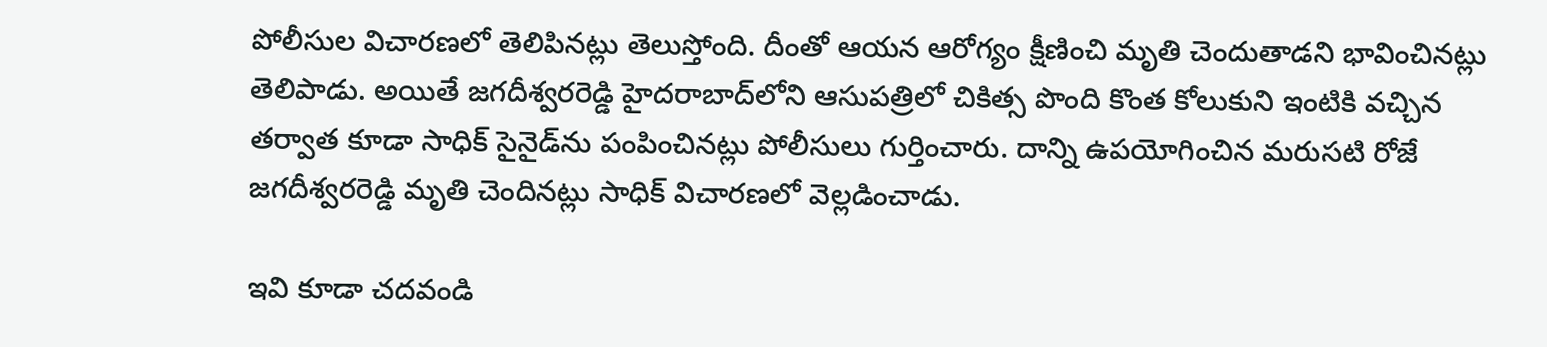పోలీసుల విచారణలో తెలిపినట్లు తెలుస్తోంది. దీంతో ఆయన ఆరోగ్యం క్షీణించి మృతి చెందుతాడని భావించినట్లు తెలిపాడు. అయితే జగదీశ్వరరెడ్డి హైదరాబాద్‌లోని ఆసుపత్రిలో చికిత్స పొంది కొంత కోలుకుని ఇంటికి వచ్చిన తర్వాత కూడా సాధిక్‌ సైనైడ్‌ను పంపించినట్లు పోలీసులు గుర్తించారు. దాన్ని ఉపయోగించిన మరుసటి రోజే జగదీశ్వరరెడ్డి మృతి చెందినట్లు సాధిక్‌ విచారణలో వెల్లడించాడు.

ఇవి కూడా చదవండి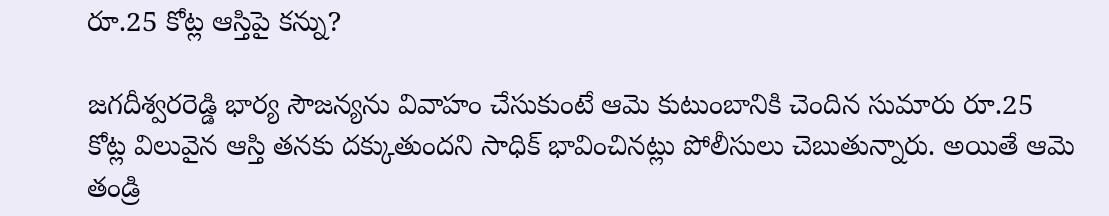రూ.25 కోట్ల ఆస్తిపై కన్ను?

జగదీశ్వరరెడ్డి భార్య సౌజన్యను వివాహం చేసుకుంటే ఆమె కుటుంబానికి చెందిన సుమారు రూ.25 కోట్ల విలువైన ఆస్తి తనకు దక్కుతుందని సాధిక్‌ భావించినట్లు పోలీసులు చెబుతున్నారు. అయితే ఆమె తండ్రి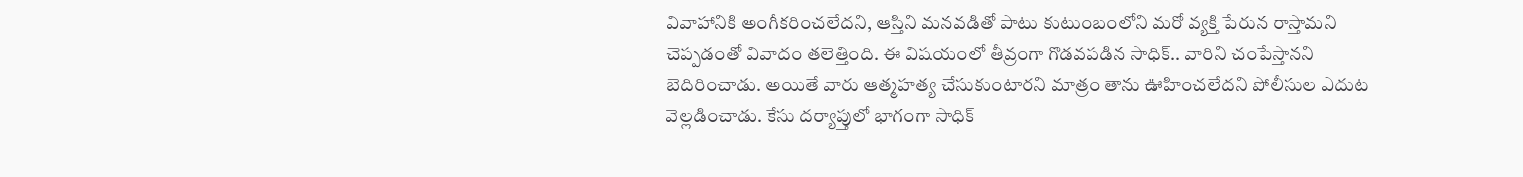వివాహానికి అంగీకరించలేదని, ఆస్తిని మనవడితో పాటు కుటుంబంలోని మరో వ్యక్తి పేరున రాస్తామని చెప్పడంతో వివాదం తలెత్తింది. ఈ విషయంలో తీవ్రంగా గొడవపడిన సాధిక్‌.. వారిని చంపేస్తానని బెదిరించాడు. అయితే వారు ఆత్మహత్య చేసుకుంటారని మాత్రం తాను ఊహించలేదని పోలీసుల ఎదుట వెల్లడించాడు. కేసు దర్యాప్తులో భాగంగా సాధిక్‌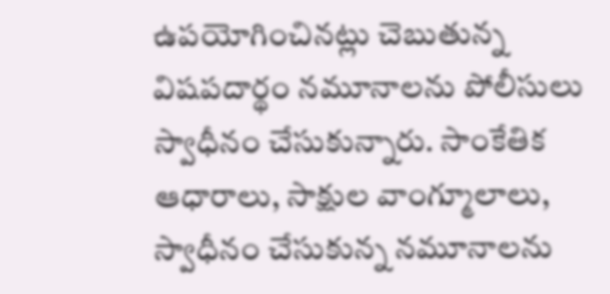ఉపయోగించినట్లు చెబుతున్న విషపదార్థం నమూనాలను పోలీసులు స్వాధీనం చేసుకున్నారు. సాంకేతిక ఆధారాలు, సాక్షుల వాంగ్మూలాలు, స్వాధీనం చేసుకున్న నమూనాలను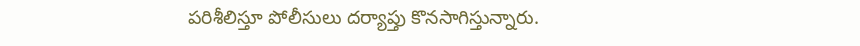పరిశీలిస్తూ పోలీసులు దర్యాప్తు కొనసాగిస్తున్నారు.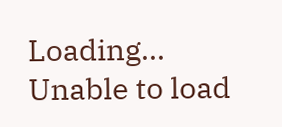Loading...
Unable to load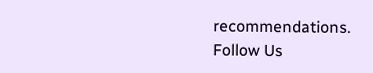recommendations.
Follow Us